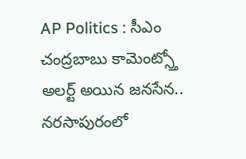AP Politics : సీఎం చంద్రబాబు కామెంట్స్తో అలర్ట్ అయిన జనసేన.. నరసాపురంలో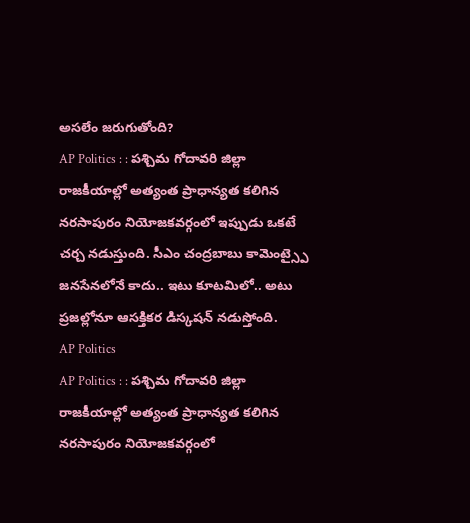అసలేం జరుగుతోంది?
AP Politics : : పశ్చిమ గోదావరి జిల్లా రాజకీయాల్లో అత్యంత ప్రాధాన్యత కలిగిన నరసాపురం నియోజకవర్గంలో ఇప్పుడు ఒకటే చర్చ నడుస్తుంది. సీఎం చంద్రబాబు కామెంట్స్పై జనసేనలోనే కాదు.. ఇటు కూటమిలో.. అటు ప్రజల్లోనూ ఆసక్తికర డిస్కషన్ నడుస్తోంది.
AP Politics
AP Politics : : పశ్చిమ గోదావరి జిల్లా రాజకీయాల్లో అత్యంత ప్రాధాన్యత కలిగిన నరసాపురం నియోజకవర్గంలో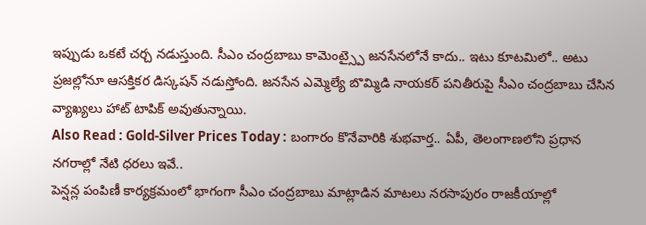ఇప్పుడు ఒకటే చర్చ నడుస్తుంది. సీఎం చంద్రబాబు కామెంట్స్పై జనసేనలోనే కాదు.. ఇటు కూటమిలో.. అటు ప్రజల్లోనూ ఆసక్తికర డిస్కషన్ నడుస్తోంది. జనసేన ఎమ్మెల్యే బొమ్మిడి నాయకర్ పనితీరుపై సీఎం చంద్రబాబు చేసిన వ్యాఖ్యలు హాట్ టాపిక్ అవుతున్నాయి.
Also Read : Gold-Silver Prices Today : బంగారం కొనేవారికి శుభవార్త.. ఏపీ, తెలంగాణలోని ప్రధాన నగరాల్లో నేటి ధరలు ఇవే..
పెన్షన్ల పంపిణీ కార్యక్రమంలో భాగంగా సీఎం చంద్రబాబు మాట్లాడిన మాటలు నరసాపురం రాజకీయాల్లో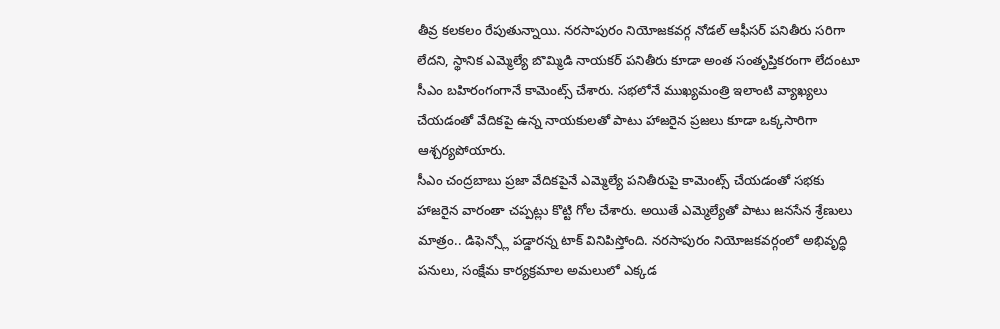తీవ్ర కలకలం రేపుతున్నాయి. నరసాపురం నియోజకవర్గ నోడల్ ఆఫీసర్ పనితీరు సరిగా లేదని, స్థానిక ఎమ్మెల్యే బొమ్మిడి నాయకర్ పనితీరు కూడా అంత సంతృప్తికరంగా లేదంటూ సీఎం బహిరంగంగానే కామెంట్స్ చేశారు. సభలోనే ముఖ్యమంత్రి ఇలాంటి వ్యాఖ్యలు చేయడంతో వేదికపై ఉన్న నాయకులతో పాటు హాజరైన ప్రజలు కూడా ఒక్కసారిగా ఆశ్చర్యపోయారు.
సీఎం చంద్రబాబు ప్రజా వేదికపైనే ఎమ్మెల్యే పనితీరుపై కామెంట్స్ చేయడంతో సభకు హాజరైన వారంతా చప్పట్లు కొట్టి గోల చేశారు. అయితే ఎమ్మెల్యేతో పాటు జనసేన శ్రేణులు మాత్రం.. డిఫెన్స్లో పడ్డారన్న టాక్ వినిపిస్తోంది. నరసాపురం నియోజకవర్గంలో అభివృద్ధి పనులు, సంక్షేమ కార్యక్రమాల అమలులో ఎక్కడ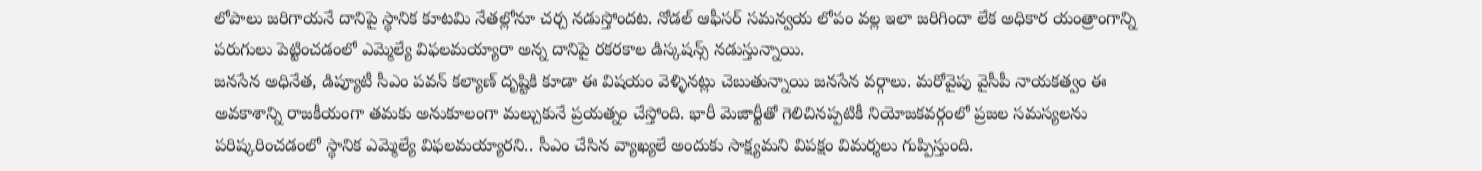లోపాలు జరిగాయనే దానిపై స్థానిక కూటమి నేతల్లోనూ చర్చ నడుస్తోందట. నోడల్ ఆఫీసర్ సమన్వయ లోపం వల్ల ఇలా జరిగిందా లేక అధికార యంత్రాంగాన్ని పరుగులు పెట్టించడంలో ఎమ్మెల్యే విఫలమయ్యారా అన్న దానిపై రకరకాల డిస్కషన్స్ నడుస్తున్నాయి.
జనసేన అధినేత, డిప్యూటీ సీఎం పవన్ కల్యాణ్ దృష్టికి కూడా ఈ విషయం వెళ్ళినట్లు చెబుతున్నాయి జనసేన వర్గాలు. మరోవైపు వైసీపీ నాయకత్వం ఈ అవకాశాన్ని రాజకీయంగా తమకు అనుకూలంగా మల్చుకునే ప్రయత్నం చేస్తోంది. భారీ మెజార్టీతో గెలిచినప్పటికీ నియోజకవర్గంలో ప్రజల సమస్యలను పరిష్కరించడంలో స్థానిక ఎమ్మెల్యే విఫలమయ్యారని.. సీఎం చేసిన వ్యాఖ్యలే అందుకు సాక్ష్యమని విపక్షం విమర్శలు గుప్పిస్తుంది.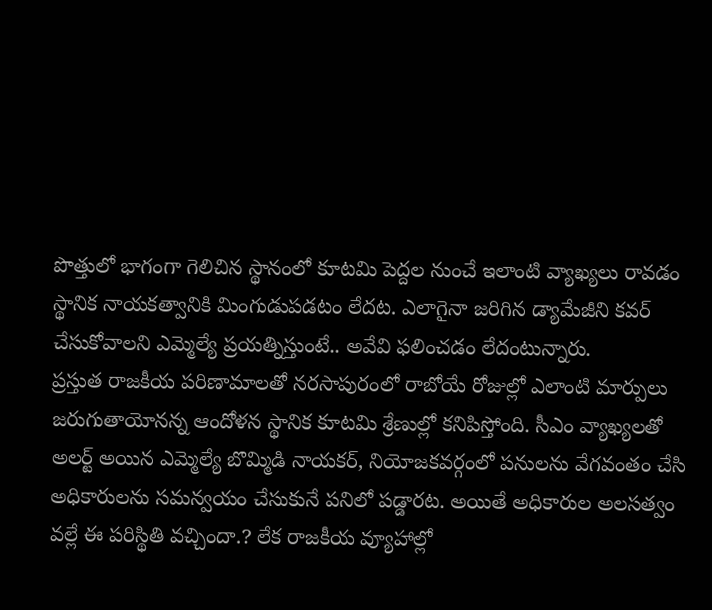పొత్తులో భాగంగా గెలిచిన స్థానంలో కూటమి పెద్దల నుంచే ఇలాంటి వ్యాఖ్యలు రావడం స్థానిక నాయకత్వానికి మింగుడుపడటం లేదట. ఎలాగైనా జరిగిన డ్యామేజీని కవర్ చేసుకోవాలని ఎమ్మెల్యే ప్రయత్నిస్తుంటే.. అవేవి ఫలించడం లేదంటున్నారు.
ప్రస్తుత రాజకీయ పరిణామాలతో నరసాపురంలో రాబోయే రోజుల్లో ఎలాంటి మార్పులు జరుగుతాయోనన్న ఆందోళన స్థానిక కూటమి శ్రేణుల్లో కనిపిస్తోంది. సీఎం వ్యాఖ్యలతో అలర్ట్ అయిన ఎమ్మెల్యే బొమ్మిడి నాయకర్, నియోజకవర్గంలో పనులను వేగవంతం చేసి అధికారులను సమన్వయం చేసుకునే పనిలో పడ్డారట. అయితే అధికారుల అలసత్వం వల్లే ఈ పరిస్థితి వచ్చిందా.? లేక రాజకీయ వ్యూహాల్లో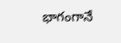భాగంగానే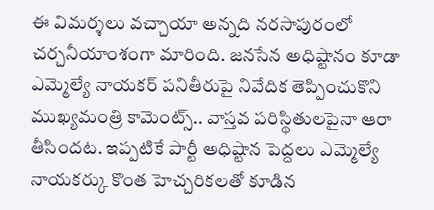ఈ విమర్శలు వచ్చాయా అన్నది నరసాపురంలో చర్చనీయాంశంగా మారింది. జనసేన అధిష్టానం కూడా ఎమ్మెల్యే నాయకర్ పనితీరుపై నివేదిక తెప్పించుకొని ముఖ్యమంత్రి కామెంట్స్.. వాస్తవ పరిస్థితులపైనా ఆరా తీసిందట. ఇప్పటికే పార్టీ అధిష్టాన పెద్దలు ఎమ్మెల్యే నాయకర్కు కొంత హెచ్చరికలతో కూడిన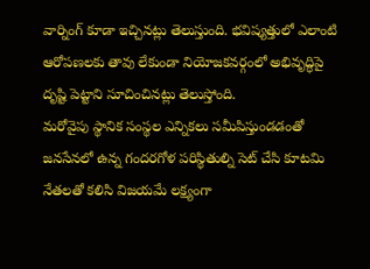వార్నింగ్ కూడా ఇచ్చినట్లు తెలుస్తుంది. భవిష్యత్తులో ఎలాంటి ఆరోపణలకు తావు లేకుండా నియోజకవర్గంలో అభివృద్ధిపై దృష్టి పెట్టాని సూచించినట్లు తెలుస్తోంది.
మరోవైపు స్థానిక సంస్థల ఎన్నికలు సమీపిస్తుండడంతో జనసేనలో ఉన్న గందరగోళ పరిస్థితుల్ని సెట్ చేసి కూటమి నేతలతో కలిసి విజయమే లక్ష్యంగా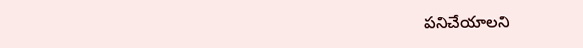పనిచేయాలని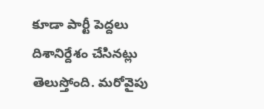కూడా పార్టీ పెద్దలు దిశానిర్దేశం చేసినట్లు తెలుస్తోంది. మరోవైపు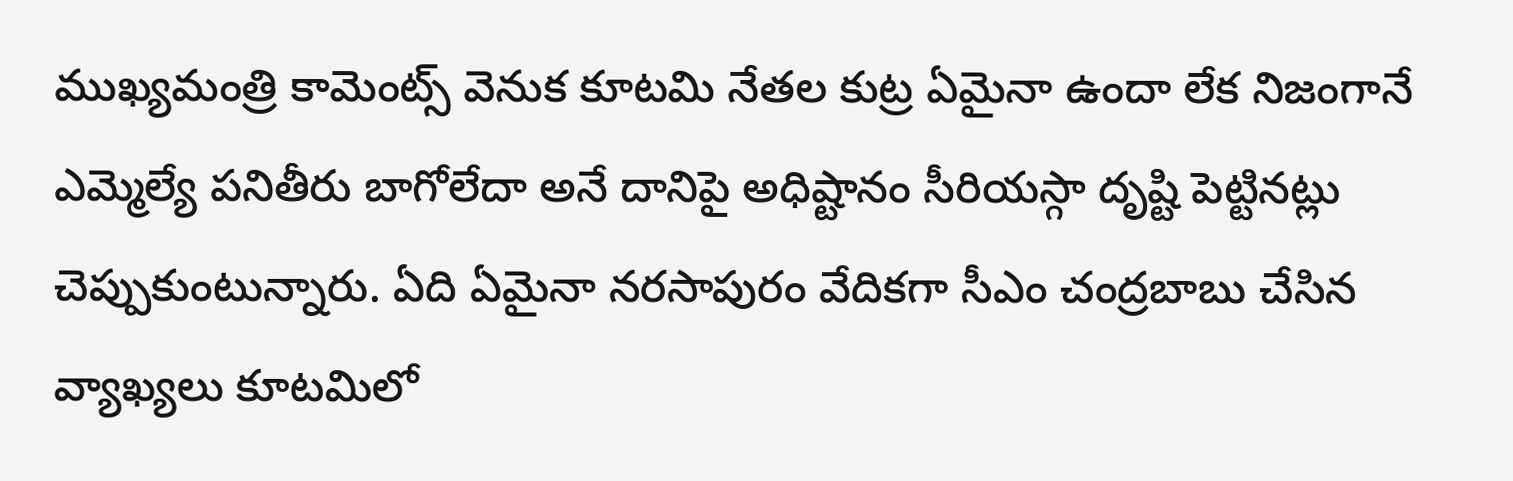ముఖ్యమంత్రి కామెంట్స్ వెనుక కూటమి నేతల కుట్ర ఏమైనా ఉందా లేక నిజంగానే ఎమ్మెల్యే పనితీరు బాగోలేదా అనే దానిపై అధిష్టానం సీరియస్గా దృష్టి పెట్టినట్లు చెప్పుకుంటున్నారు. ఏది ఏమైనా నరసాపురం వేదికగా సీఎం చంద్రబాబు చేసిన వ్యాఖ్యలు కూటమిలో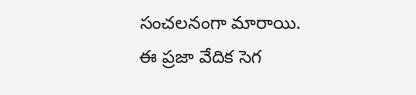సంచలనంగా మారాయి. ఈ ప్రజా వేదిక సెగ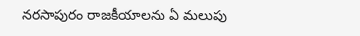నరసాపురం రాజకీయాలను ఏ మలుపు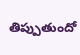తిప్పుతుందో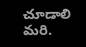చూడాలి మరి.